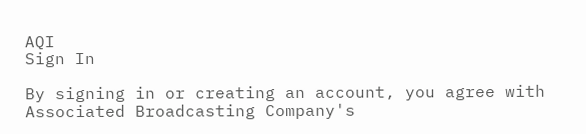AQI
Sign In

By signing in or creating an account, you agree with Associated Broadcasting Company's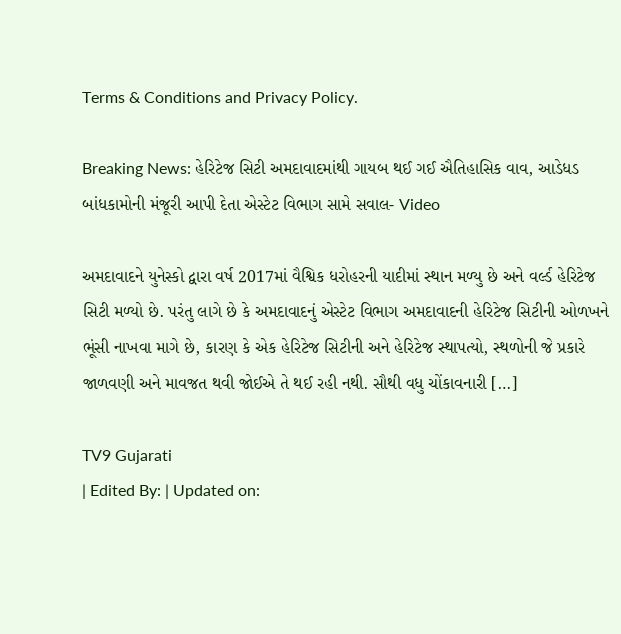Terms & Conditions and Privacy Policy.

Breaking News: હેરિટેજ સિટી અમદાવાદમાંથી ગાયબ થઈ ગઈ ઐતિહાસિક વાવ, આડેધડ બાંધકામોની મંજૂરી આપી દેતા એસ્ટેટ વિભાગ સામે સવાલ- Video

અમદાવાદને યુનેસ્કો દ્વારા વર્ષ 2017માં વૈશ્વિક ધરોહરની યાદીમાં સ્થાન મળ્યુ છે અને વર્લ્ડ હેરિટેજ સિટી મળ્યો છે. પરંતુ લાગે છે કે અમદાવાદનું એસ્ટેટ વિભાગ અમદાવાદની હેરિટેજ સિટીની ઓળખને ભૂંસી નાખવા માગે છે, કારણ કે એક હેરિટેજ સિટીની અને હેરિટેજ સ્થાપત્યો, સ્થળોની જે પ્રકારે જાળવણી અને માવજત થવી જોઈએ તે થઈ રહી નથી. સૌથી વધુ ચોંકાવનારી […]

TV9 Gujarati
| Edited By: | Updated on: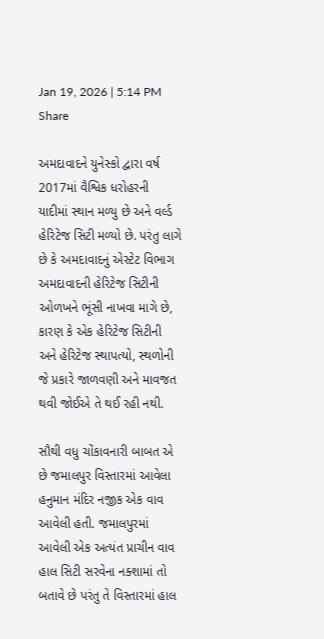Jan 19, 2026 | 5:14 PM
Share

અમદાવાદને યુનેસ્કો દ્વારા વર્ષ 2017માં વૈશ્વિક ધરોહરની યાદીમાં સ્થાન મળ્યુ છે અને વર્લ્ડ હેરિટેજ સિટી મળ્યો છે. પરંતુ લાગે છે કે અમદાવાદનું એસ્ટેટ વિભાગ અમદાવાદની હેરિટેજ સિટીની ઓળખને ભૂંસી નાખવા માગે છે, કારણ કે એક હેરિટેજ સિટીની અને હેરિટેજ સ્થાપત્યો, સ્થળોની જે પ્રકારે જાળવણી અને માવજત થવી જોઈએ તે થઈ રહી નથી.

સૌથી વધુ ચોંકાવનારી બાબત એ છે જમાલપુર વિસ્તારમાં આવેલા હનુમાન મંદિર નજીક એક વાવ આવેલી હતી. જમાલપુરમાં આવેલી એક અત્યંત પ્રાચીન વાવ હાલ સિટી સરવેના નક્શામાં તો બતાવે છે પરંતુ તે વિસ્તારમાં હાલ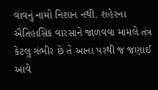વાવનું નામો નિશાન નથી. શહેરના ઐતિહાસિક વારસાને જાળવવા મામલે તંત્ર કેટલુ ગંભીર છે તે આના પરથી જ જણાઈ આવે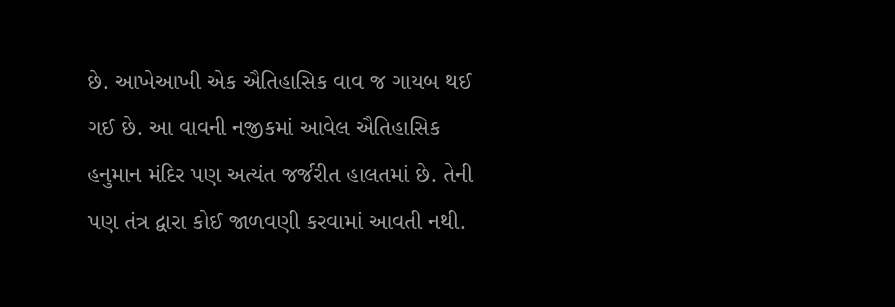છે. આખેઆખી એક ઐતિહાસિક વાવ જ ગાયબ થઈ ગઈ છે. આ વાવની નજીકમાં આવેલ ઐતિહાસિક હનુમાન મંદિર પણ અત્યંત જર્જરીત હાલતમાં છે. તેની પણ તંત્ર દ્વારા કોઈ જાળવણી કરવામાં આવતી નથી.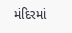મંદિરમાં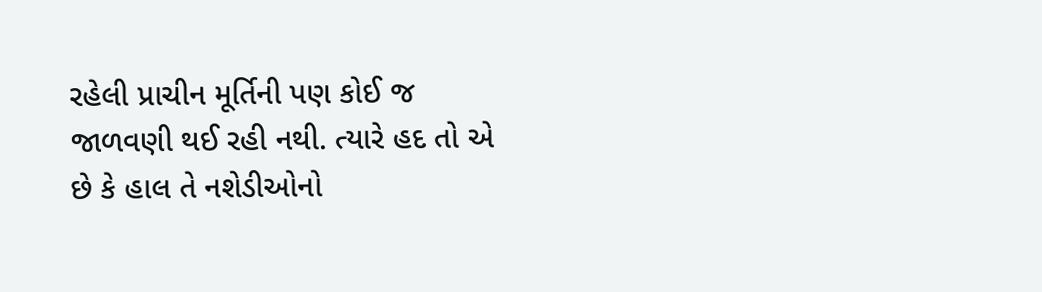રહેલી પ્રાચીન મૂર્તિની પણ કોઈ જ જાળવણી થઈ રહી નથી. ત્યારે હદ તો એ છે કે હાલ તે નશેડીઓનો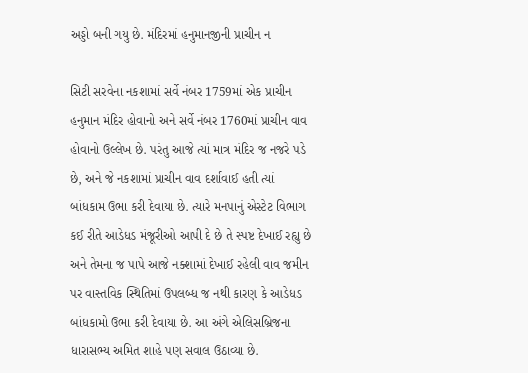અડ્ડો બની ગયુ છે. મંદિરમાં હનુમાનજીની પ્રાચીન ન

સિટી સરવેના નકશામાં સર્વે નંબર 1759માં એક પ્રાચીન હનુમાન મંદિર હોવાનો અને સર્વે નંબર 1760માં પ્રાચીન વાવ હોવાનો ઉલ્લેખ છે. પરંતુ આજે ત્યાં માત્ર મંદિર જ નજરે પડે છે, અને જે નકશામાં પ્રાચીન વાવ દર્શાવાઈ હતી ત્યાં બાંધકામ ઉભા કરી દેવાયા છે. ત્યારે મનપાનું એસ્ટેટ વિભાગ કઈ રીતે આડેધડ મંજૂરીઓ આપી દે છે તે સ્પષ્ટ દેખાઈ રહ્યુ છે અને તેમના જ પાપે આજે નક્શામાં દેખાઈ રહેલી વાવ જમીન પર વાસ્તવિક સ્થિતિમાં ઉપલબ્ધ જ નથી કારણ કે આડેધડ બાંધકામો ઉભા કરી દેવાયા છે. આ અંગે એલિસબ્રિજના ધારાસભ્ય અમિત શાહે પણ સવાલ ઉઠાવ્યા છે.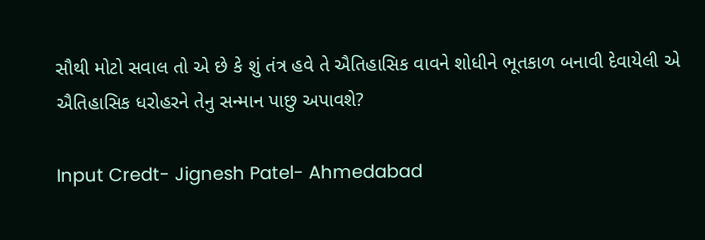સૌથી મોટો સવાલ તો એ છે કે શું તંત્ર હવે તે ઐતિહાસિક વાવને શોધીને ભૂતકાળ બનાવી દેવાયેલી એ ઐતિહાસિક ધરોહરને તેનુ સન્માન પાછુ અપાવશે?

Input Credt- Jignesh Patel- Ahmedabad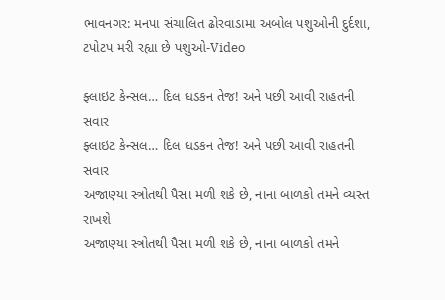ભાવનગર: મનપા સંચાલિત ઢોરવાડામા અબોલ પશુઓની દુર્દશા, ટપોટપ મરી રહ્યા છે પશુઓ-Video

ફ્લાઇટ કેન્સલ… દિલ ધડકન તેજ! અને પછી આવી રાહતની સવાર
ફ્લાઇટ કેન્સલ… દિલ ધડકન તેજ! અને પછી આવી રાહતની સવાર
અજાણ્યા સ્ત્રોતથી પૈસા મળી શકે છે, નાના બાળકો તમને વ્યસ્ત રાખશે
અજાણ્યા સ્ત્રોતથી પૈસા મળી શકે છે, નાના બાળકો તમને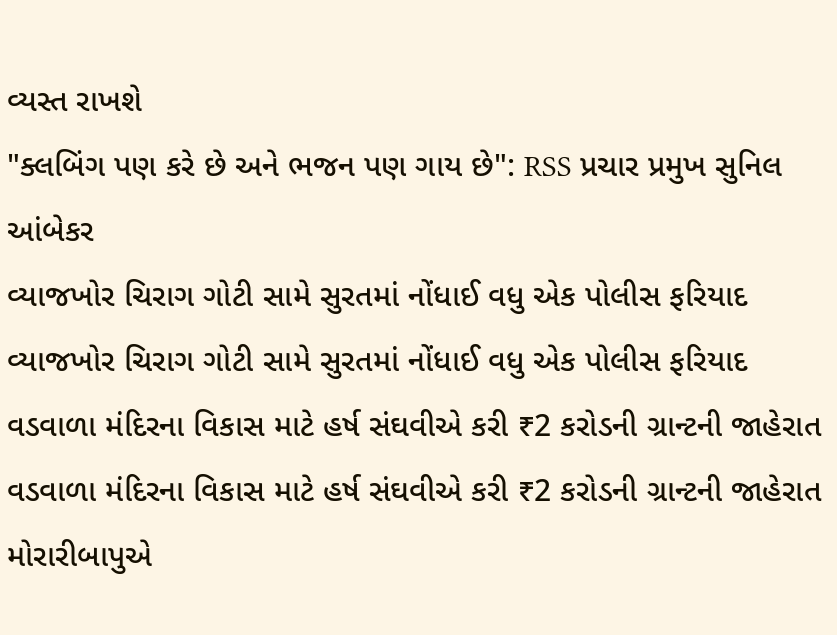વ્યસ્ત રાખશે
"ક્લબિંગ પણ કરે છે અને ભજન પણ ગાય છે": RSS પ્રચાર પ્રમુખ સુનિલ આંબેકર
વ્યાજખોર ચિરાગ ગોટી સામે સુરતમાં નોંધાઈ વધુ એક પોલીસ ફરિયાદ
વ્યાજખોર ચિરાગ ગોટી સામે સુરતમાં નોંધાઈ વધુ એક પોલીસ ફરિયાદ
વડવાળા મંદિરના વિકાસ માટે હર્ષ સંઘવીએ કરી ₹2 કરોડની ગ્રાન્ટની જાહેરાત
વડવાળા મંદિરના વિકાસ માટે હર્ષ સંઘવીએ કરી ₹2 કરોડની ગ્રાન્ટની જાહેરાત
મોરારીબાપુએ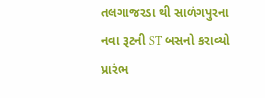તલગાજરડા થી સાળંગપુરના નવા રૂટની ST બસનો કરાવ્યો પ્રારંભ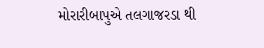મોરારીબાપુએ તલગાજરડા થી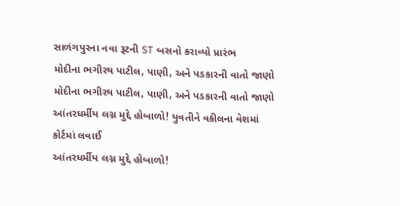સાળંગપુરના નવા રૂટની ST બસનો કરાવ્યો પ્રારંભ
મોદીના ભગીરથ પાટીલ, પાણી, અને પડકારની વાતો જાણો
મોદીના ભગીરથ પાટીલ, પાણી, અને પડકારની વાતો જાણો
આંતરધર્મીય લગ્ન મુદ્દે હોબાળો! યુવતીને વકીલના વેશમાં કોર્ટમાં લવાઈ
આંતરધર્મીય લગ્ન મુદ્દે હોબાળો!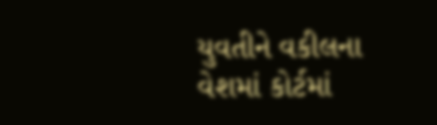યુવતીને વકીલના વેશમાં કોર્ટમાં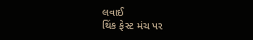લવાઈ
થિંક ફેસ્ટ મંચ પર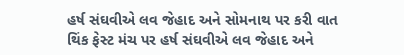હર્ષ સંઘવીએ લવ જેહાદ અને સોમનાથ પર કરી વાત
થિંક ફેસ્ટ મંચ પર હર્ષ સંઘવીએ લવ જેહાદ અને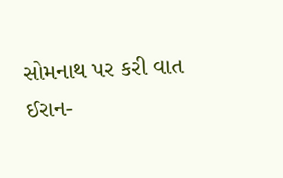સોમનાથ પર કરી વાત
ઈરાન-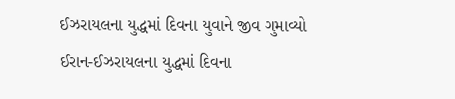ઈઝરાયલના યુદ્ધમાં દિવના યુવાને જીવ ગુમાવ્યો
ઈરાન-ઈઝરાયલના યુદ્ધમાં દિવના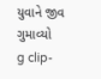યુવાને જીવ ગુમાવ્યો
g clip-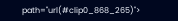path="url(#clip0_868_265)">